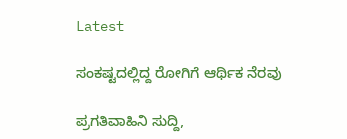Latest

ಸಂಕಷ್ಟದಲ್ಲಿದ್ದ ರೋಗಿಗೆ ಆರ್ಥಿಕ ನೆರವು

ಪ್ರಗತಿವಾಹಿನಿ ಸುದ್ದಿ,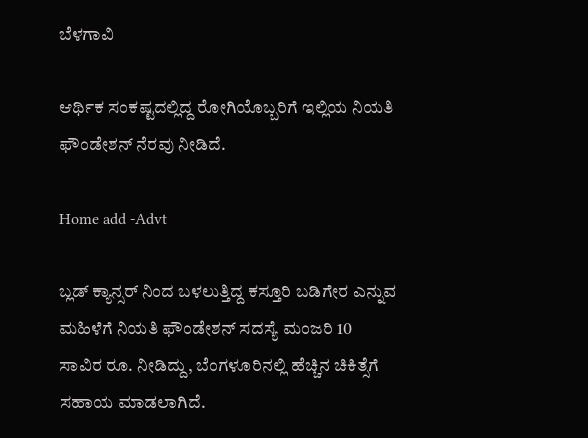ಬೆಳಗಾವಿ

ಆರ್ಥಿಕ ಸಂಕಷ್ಟದಲ್ಲಿದ್ದ ರೋಗಿಯೊಬ್ಬರಿಗೆ ಇಲ್ಲಿಯ ನಿಯತಿ ಫೌಂಡೇಶನ್ ನೆರವು ನೀಡಿದೆ.

Home add -Advt

ಬ್ಲಡ್ ಕ್ಯಾನ್ಸರ್ ನಿಂದ ಬಳಲುತ್ತಿದ್ದ ಕಸ್ತೂರಿ ಬಡಿಗೇರ ಎನ್ನುವ ಮಹಿಳೆಗೆ ನಿಯತಿ ಫೌಂಡೇಶನ್ ಸದಸ್ಯೆ ಮಂಜರಿ 10 ಸಾವಿರ ರೂ. ನೀಡಿದ್ದು, ಬೆಂಗಳೂರಿನಲ್ಲಿ ಹೆಚ್ಚಿನ ಚಿಕಿತ್ಸೆಗೆ ಸಹಾಯ ಮಾಡಲಾಗಿದೆ.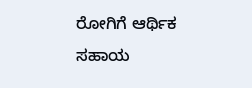ರೋಗಿಗೆ ಆರ್ಥಿಕ ಸಹಾಯ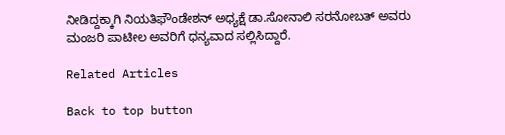ನೀಡಿದ್ದಕ್ಕಾಗಿ ನಿಯತಿಫೌಂಡೇಶನ್ ಅಧ್ಯಕ್ಷೆ ಡಾ.ಸೋನಾಲಿ ಸರನೋಬತ್ ಅವರು ಮಂಜರಿ ಪಾಟೀಲ ಅವರಿಗೆ ಧನ್ಯವಾದ ಸಲ್ಲಿಸಿದ್ದಾರೆ.

Related Articles

Back to top button